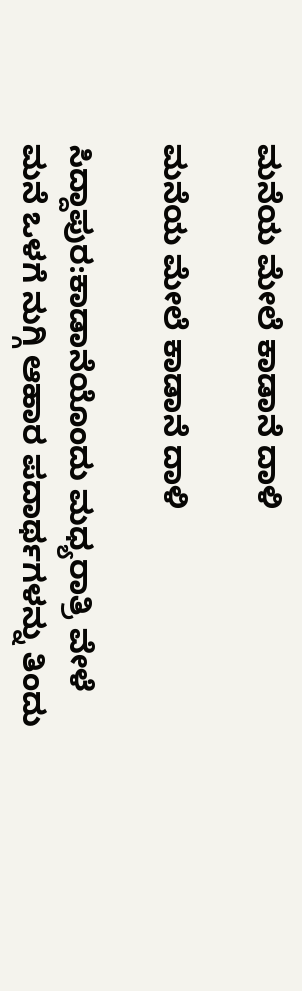ಮನೆಯ ಮೇಲೆ ಕಾಡಾನೆ ದಾಳಿ

ಮನೆಯ ಮೇಲೆ ಕಾಡಾನೆ ದಾಳಿ

ಸಿದ್ದಾಪುರ:ಕಾಡಾನೆಯೊಂದು ಮಧ್ಯರಾತ್ರಿ ವೇಳೆ ಮನೆ ಒಳಗೆ ನುಗ್ಗಿ ಆಹಾರ ಪದಾರ್ಥಗಳನ್ನು ತಿಂದು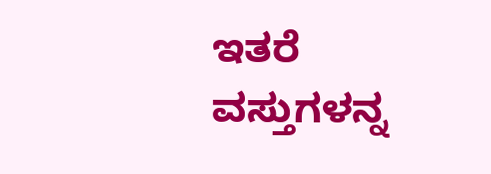ಇತರೆ ವಸ್ತುಗಳನ್ನ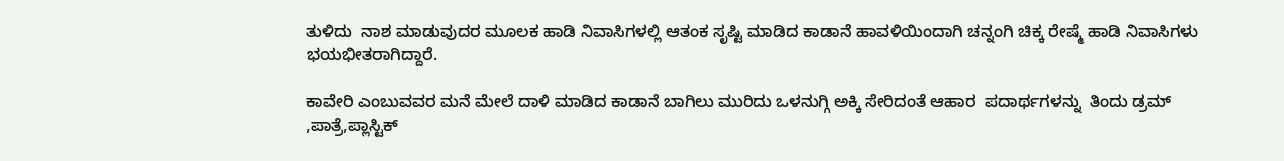ತುಳಿದು  ನಾಶ ಮಾಡುವುದರ ಮೂಲಕ ಹಾಡಿ ನಿವಾಸಿಗಳಲ್ಲಿ ಆತಂಕ ಸೃಷ್ಟಿ ಮಾಡಿದ ಕಾಡಾನೆ ಹಾವಳಿಯಿಂದಾಗಿ ಚನ್ನಂಗಿ ಚಿಕ್ಕ ರೇಷ್ಮೆ ಹಾಡಿ ನಿವಾಸಿಗಳು ಭಯಭೀತರಾಗಿದ್ದಾರೆ.

ಕಾವೇರಿ ಎಂಬುವವರ ಮನೆ ಮೇಲೆ ದಾಳಿ ಮಾಡಿದ ಕಾಡಾನೆ ಬಾಗಿಲು ಮುರಿದು ಒಳನುಗ್ಗಿ ಅಕ್ಕಿ ಸೇರಿದಂತೆ ಆಹಾರ  ಪದಾರ್ಥಗಳನ್ನು  ತಿಂದು ಡ್ರಮ್ ,ಪಾತ್ರೆ,ಪ್ಲಾಸ್ಟಿಕ್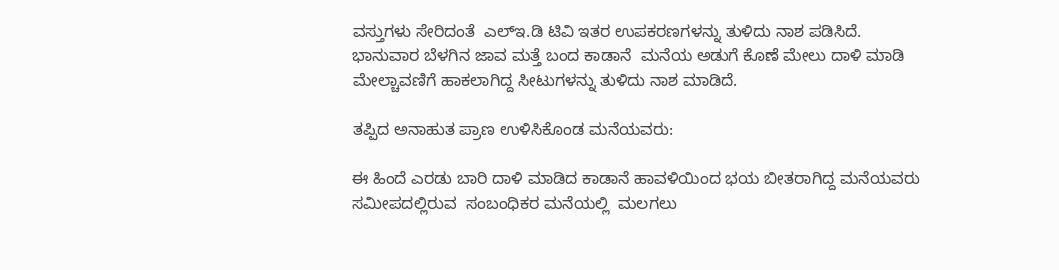ವಸ್ತುಗಳು ಸೇರಿದಂತೆ  ಎಲ್ಇ.ಡಿ ಟಿವಿ ಇತರ ಉಪಕರಣಗಳನ್ನು ತುಳಿದು ನಾಶ ಪಡಿಸಿದೆ. ಭಾನುವಾರ ಬೆಳಗಿನ ಜಾವ ಮತ್ತೆ ಬಂದ ಕಾಡಾನೆ  ಮನೆಯ ಅಡುಗೆ ಕೊಣೆ ಮೇಲು ದಾಳಿ ಮಾಡಿ ಮೇಲ್ಚಾವಣಿಗೆ ಹಾಕಲಾಗಿದ್ದ ಸೀಟುಗಳನ್ನು ತುಳಿದು ನಾಶ ಮಾಡಿದೆ.

ತಪ್ಪಿದ ಅನಾಹುತ ಪ್ರಾಣ ಉಳಿಸಿಕೊಂಡ ಮನೆಯವರು:

ಈ ಹಿಂದೆ ಎರಡು ಬಾರಿ ದಾಳಿ ಮಾಡಿದ ಕಾಡಾನೆ ಹಾವಳಿಯಿಂದ ಭಯ ಬೀತರಾಗಿದ್ದ ಮನೆಯವರು ಸಮೀಪದಲ್ಲಿರುವ  ಸಂಬಂಧಿಕರ ಮನೆಯಲ್ಲಿ  ಮಲಗಲು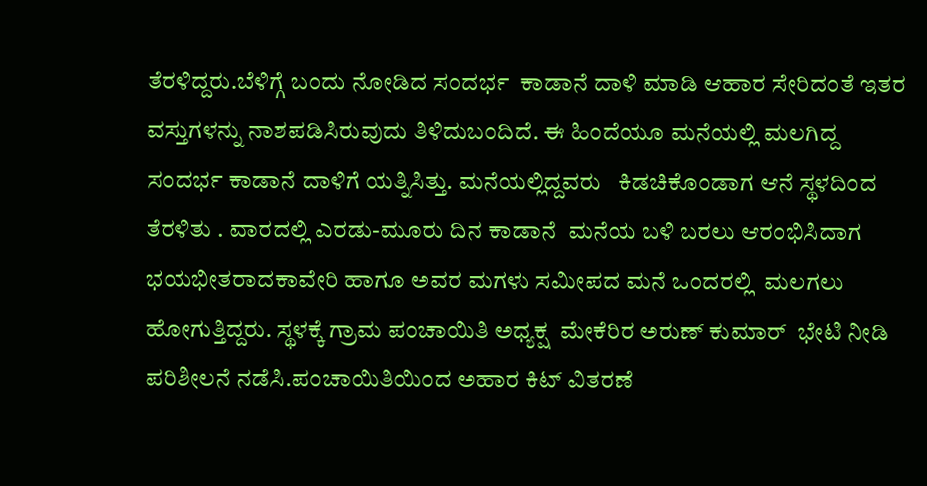ತೆರಳಿದ್ದರು.ಬೆಳಿಗ್ಗೆ ಬಂದು ನೋಡಿದ ಸಂದರ್ಭ  ಕಾಡಾನೆ ದಾಳಿ ಮಾಡಿ ಆಹಾರ ಸೇರಿದಂತೆ ಇತರ ವಸ್ತುಗಳನ್ನು ನಾಶಪಡಿಸಿರುವುದು ತಿಳಿದುಬಂದಿದೆ. ಈ ಹಿಂದೆಯೂ ಮನೆಯಲ್ಲಿ ಮಲಗಿದ್ದ ಸಂದರ್ಭ ಕಾಡಾನೆ ದಾಳಿಗೆ ಯತ್ನಿಸಿತ್ತು. ಮನೆಯಲ್ಲಿದ್ದವರು   ಕಿಡಚಿಕೊಂಡಾಗ ಆನೆ ಸ್ಥಳದಿಂದ ತೆರಳಿತು . ವಾರದಲ್ಲಿ ಎರಡು-ಮೂರು ದಿನ ಕಾಡಾನೆ  ಮನೆಯ ಬಳಿ ಬರಲು ಆರಂಭಿಸಿದಾಗ ಭಯಭೀತರಾದಕಾವೇರಿ ಹಾಗೂ ಅವರ ಮಗಳು ಸಮೀಪದ ಮನೆ ಒಂದರಲ್ಲಿ  ಮಲಗಲು ಹೋಗುತ್ತಿದ್ದರು. ಸ್ಥಳಕ್ಕೆ ಗ್ರಾಮ ಪಂಚಾಯಿತಿ ಅಧ್ಯಕ್ಷ  ಮೇಕೆರಿರ ಅರುಣ್ ಕುಮಾರ್  ಭೇಟಿ ನೀಡಿ ಪರಿಶೀಲನೆ ನಡೆಸಿ.ಪಂಚಾಯಿತಿಯಿಂದ ಅಹಾರ ಕಿಟ್ ವಿತರಣೆ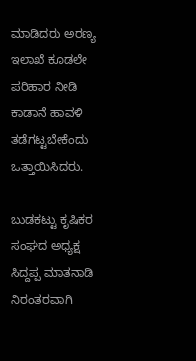ಮಾಡಿದರು ಅರಣ್ಯ ಇಲಾಖೆ ಕೂಡಲೇ ಪರಿಹಾರ ನೀಡಿ ಕಾಡಾನೆ ಹಾವಳಿ ತಡೆಗಟ್ಟಬೇಕೆಂದು ಒತ್ತಾಯಿಸಿದರು.

ಬುಡಕಟ್ಟು ಕೃಷಿಕರ ಸಂಘದ ಅಧ್ಯಕ್ಷ  ಸಿದ್ದಪ್ಪ ಮಾತನಾಡಿ ನಿರಂತರವಾಗಿ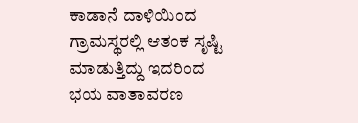ಕಾಡಾನೆ ದಾಳಿಯಿಂದ  ಗ್ರಾಮಸ್ಥರಲ್ಲಿ ಆತಂಕ ಸೃಷ್ಟಿ ಮಾಡುತ್ತಿದ್ದು ಇದರಿಂದ  ಭಯ ವಾತಾವರಣ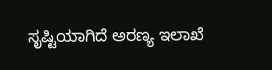ಸೃಷ್ಟಿಯಾಗಿದೆ ಅರಣ್ಯ ಇಲಾಖೆ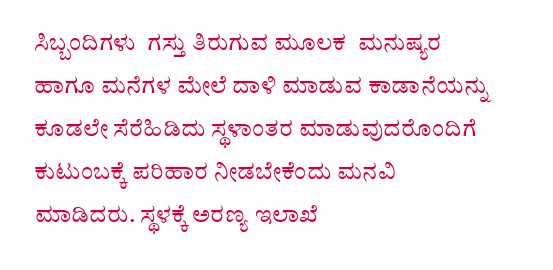ಸಿಬ್ಬಂದಿಗಳು  ಗಸ್ತು ತಿರುಗುವ ಮೂಲಕ  ಮನುಷ್ಯರ ಹಾಗೂ ಮನೆಗಳ ಮೇಲೆ ದಾಳಿ ಮಾಡುವ ಕಾಡಾನೆಯನ್ನು ಕೂಡಲೇ ಸೆರೆಹಿಡಿದು ಸ್ಥಳಾಂತರ ಮಾಡುವುದರೊಂದಿಗೆ  ಕುಟುಂಬಕ್ಕೆ ಪರಿಹಾರ ನೀಡಬೇಕೆಂದು ಮನವಿ ಮಾಡಿದರು. ಸ್ಥಳಕ್ಕೆ ಅರಣ್ಯ ಇಲಾಖೆ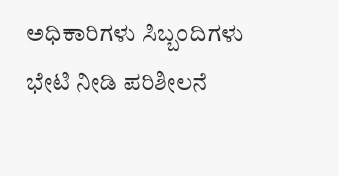ಅಧಿಕಾರಿಗಳು ಸಿಬ್ಬಂದಿಗಳು ಭೇಟಿ ನೀಡಿ ಪರಿಶೀಲನೆ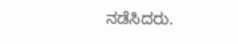ನಡೆಸಿದರು.